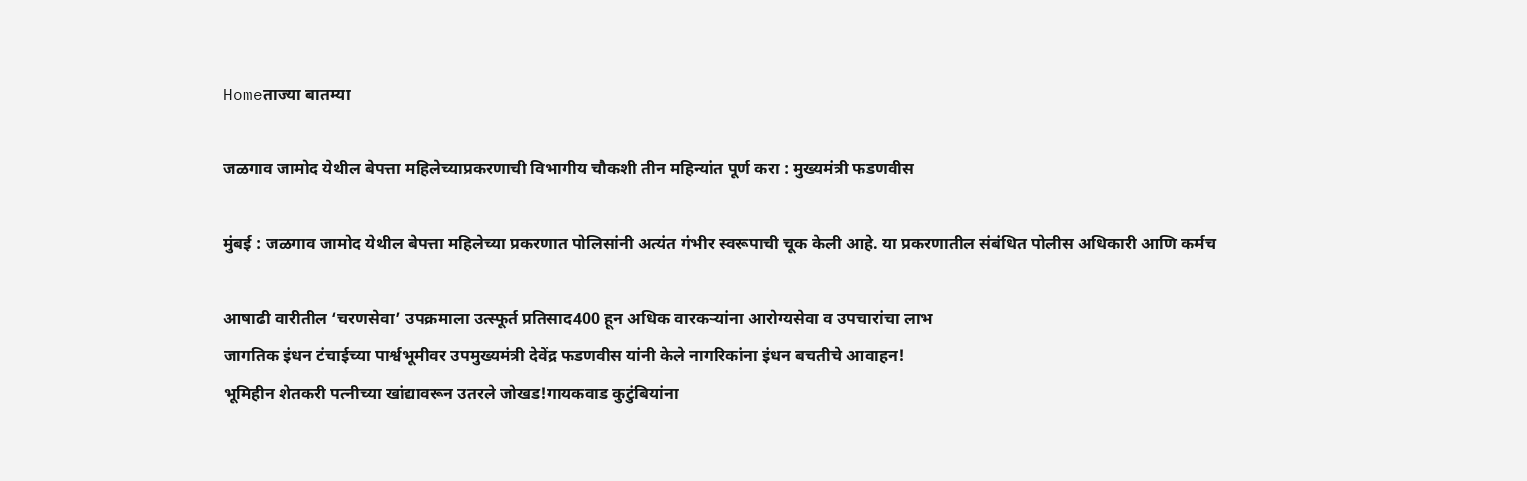Homeताज्या बातम्या

जळगाव जामोद येथील बेपत्ता महिलेच्याप्रकरणाची विभागीय चौकशी तीन महिन्यांत पूर्ण करा : मुख्यमंत्री फडणवीस

मुंबई : जळगाव जामोद येथील बेपत्ता महिलेच्या प्रकरणात पोलिसांनी अत्यंत गंभीर स्वरूपाची चूक केली आहे. या प्रकरणातील संबंधित पोलीस अधिकारी आणि कर्मच

आषाढी वारीतील ‘चरणसेवा’ उपक्रमाला उत्स्फूर्त प्रतिसाद400 हून अधिक वारकर्‍यांना आरोग्यसेवा व उपचारांचा लाभ
जागतिक इंधन टंचाईच्या पार्श्वभूमीवर उपमुख्यमंत्री देवेंद्र फडणवीस यांनी केले नागरिकांना इंधन बचतीचे आवाहन!
भूमिहीन शेतकरी पत्नीच्या खांद्यावरून उतरले जोखड!गायकवाड कुटुंबियांना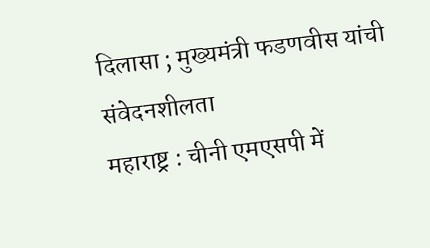दिलासा ; मुख्यमंत्री फडणवीस यांची संवेदनशीलता
महाराष्ट्र : चीनी एमएसपी में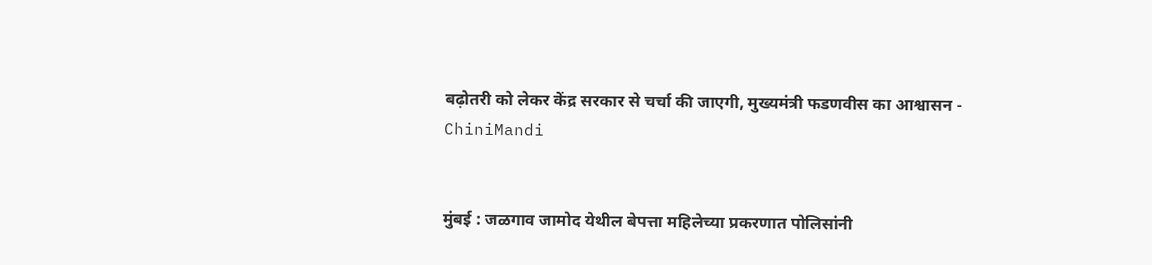बढ़ोतरी को लेकर केंद्र सरकार से चर्चा की जाएगी, मुख्यमंत्री फडणवीस का आश्वासन - ChiniMandi


मुंबई : जळगाव जामोद येथील बेपत्ता महिलेच्या प्रकरणात पोलिसांनी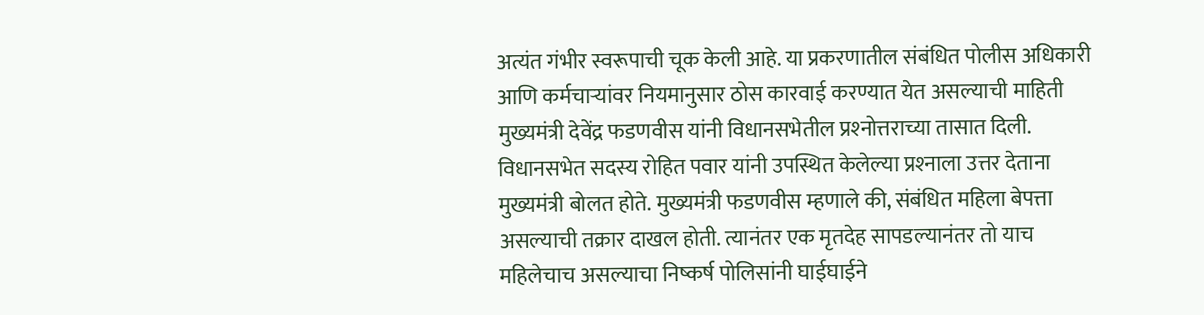अत्यंत गंभीर स्वरूपाची चूक केली आहे. या प्रकरणातील संबंधित पोलीस अधिकारी आणि कर्मचार्‍यांवर नियमानुसार ठोस कारवाई करण्यात येत असल्याची माहिती मुख्यमंत्री देवेंद्र फडणवीस यांनी विधानसभेतील प्रश्‍नोत्तराच्या तासात दिली.
विधानसभेत सदस्य रोहित पवार यांनी उपस्थित केलेल्या प्रश्‍नाला उत्तर देताना मुख्यमंत्री बोलत होते. मुख्यमंत्री फडणवीस म्हणाले की, संबंधित महिला बेपत्ता असल्याची तक्रार दाखल होती. त्यानंतर एक मृतदेह सापडल्यानंतर तो याच महिलेचाच असल्याचा निष्कर्ष पोलिसांनी घाईघाईने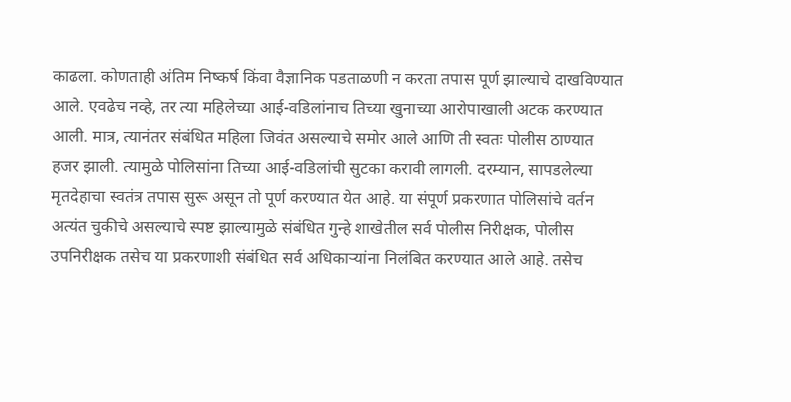काढला. कोणताही अंतिम निष्कर्ष किंवा वैज्ञानिक पडताळणी न करता तपास पूर्ण झाल्याचे दाखविण्यात आले. एवढेच नव्हे, तर त्या महिलेच्या आई-वडिलांनाच तिच्या खुनाच्या आरोपाखाली अटक करण्यात आली. मात्र, त्यानंतर संबंधित महिला जिवंत असल्याचे समोर आले आणि ती स्वतः पोलीस ठाण्यात हजर झाली. त्यामुळे पोलिसांना तिच्या आई-वडिलांची सुटका करावी लागली. दरम्यान, सापडलेल्या मृतदेहाचा स्वतंत्र तपास सुरू असून तो पूर्ण करण्यात येत आहे. या संपूर्ण प्रकरणात पोलिसांचे वर्तन अत्यंत चुकीचे असल्याचे स्पष्ट झाल्यामुळे संबंधित गुन्हे शाखेतील सर्व पोलीस निरीक्षक, पोलीस उपनिरीक्षक तसेच या प्रकरणाशी संबंधित सर्व अधिकार्‍यांना निलंबित करण्यात आले आहे. तसेच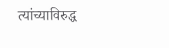त्यांच्याविरुद्ध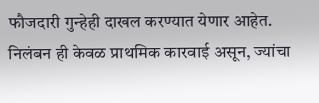फौजदारी गुन्हेही दाखल करण्यात येणार आहेत. निलंबन ही केवळ प्राथमिक कारवाई असून, ज्यांचा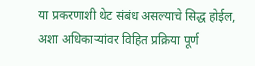या प्रकरणाशी थेट संबंध असल्याचे सिद्ध होईल, अशा अधिकार्‍यांवर विहित प्रक्रिया पूर्ण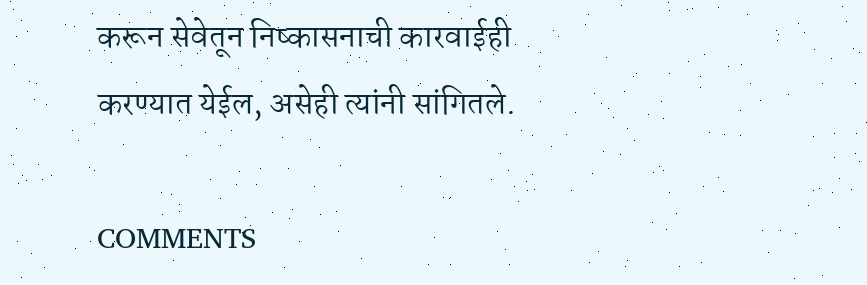करून सेवेतून निष्कासनाची कारवाईही करण्यात येईल, असेही त्यांनी सांगितले.

COMMENTS